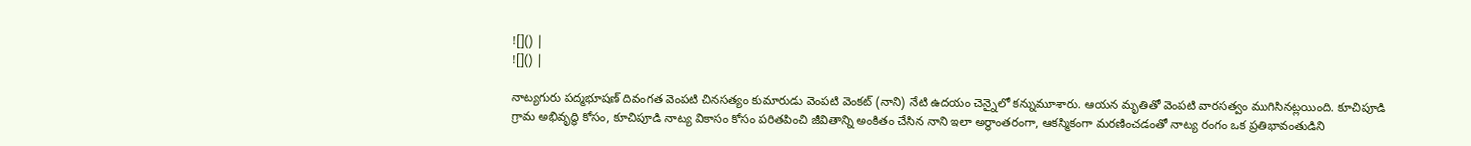![]() |
![]() |

నాట్యగురు పద్మభూషణ్ దివంగత వెంపటి చినసత్యం కుమారుడు వెంపటి వెంకట్ (నాని) నేటి ఉదయం చెన్నైలో కన్నుమూశారు. ఆయన మృతితో వెంపటి వారసత్వం ముగిసినట్లయింది. కూచిపూడి గ్రామ అభివృద్ధి కోసం, కూచిపూడి నాట్య వికాసం కోసం పరితపించి జీవితాన్ని అంకితం చేసిన నాని ఇలా అర్ధాంతరంగా, ఆకస్మికంగా మరణించడంతో నాట్య రంగం ఒక ప్రతిభావంతుడిని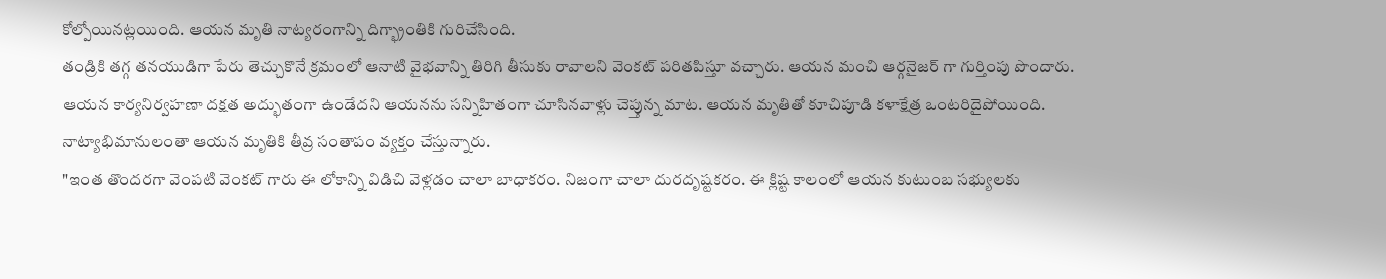కోల్పోయినట్లయింది. ఆయన మృతి నాట్యరంగాన్ని దిగ్భ్రాంతికి గురిచేసింది.
తండ్రికి తగ్గ తనయుడిగా పేరు తెచ్చుకొనే క్రమంలో ఆనాటి వైభవాన్ని తిరిగి తీసుకు రావాలని వెంకట్ పరితపిస్తూ వచ్చారు. ఆయన మంచి ఆర్గనైజర్ గా గుర్తింపు పొందారు. ఆయన కార్యనిర్వహణా దక్షత అద్భుతంగా ఉండేదని ఆయనను సన్నిహితంగా చూసినవాళ్లు చెప్తున్న మాట. ఆయన మృతితో కూచిపూడి కళాక్షేత్ర ఒంటరిదైపోయింది. నాట్యాభిమానులంతా ఆయన మృతికి తీవ్ర సంతాపం వ్యక్తం చేస్తున్నారు.
"ఇంత తొందరగా వెంపటి వెంకట్ గారు ఈ లోకాన్ని విడిచి వెళ్లడం చాలా బాధాకరం. నిజంగా చాలా దురదృష్టకరం. ఈ క్లిష్ట కాలంలో ఆయన కుటుంబ సభ్యులకు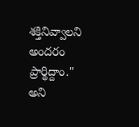శక్తినివ్వాలని అందరం ప్రార్థిద్దాం." అని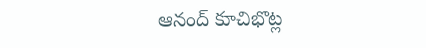ఆనంద్ కూచిభొట్ల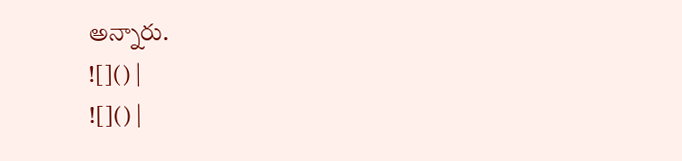అన్నారు.
![]() |
![]() |